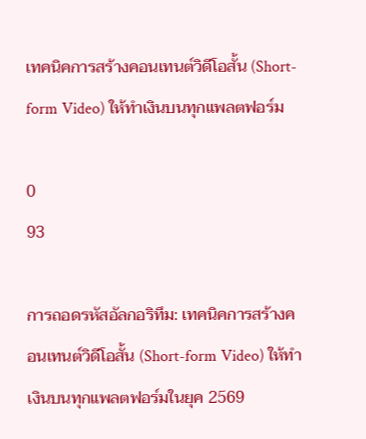เทคนิคการสร้างคอนเทนต์วิดีโอสั้น (Short-form Video) ให้ทำเงินบนทุกแพลตฟอร์ม

0
93

การถอดรหัสอัลกอริทึม: เทคนิคการสร้างคอนเทนต์วิดีโอสั้น (Short-form Video) ให้ทำเงินบนทุกแพลตฟอร์มในยุค 2569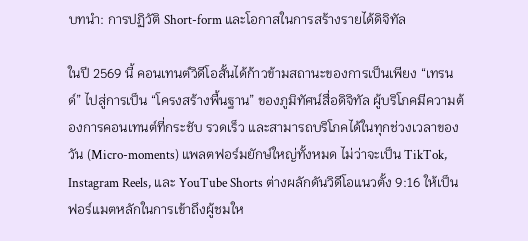บทนำ: การปฏิวัติ Short-form และโอกาสในการสร้างรายได้ดิจิทัล

ในปี 2569 นี้ คอนเทนต์วิดีโอสั้นได้ก้าวข้ามสถานะของการเป็นเพียง “เทรนด์” ไปสู่การเป็น “โครงสร้างพื้นฐาน” ของภูมิทัศน์สื่อดิจิทัล ผู้บริโภคมีความต้องการคอนเทนต์ที่กระชับ รวดเร็ว และสามารถบริโภคได้ในทุกช่วงเวลาของวัน (Micro-moments) แพลตฟอร์มยักษ์ใหญ่ทั้งหมด ไม่ว่าจะเป็น TikTok, Instagram Reels, และ YouTube Shorts ต่างผลักดันวิดีโอแนวตั้ง 9:16 ให้เป็นฟอร์แมตหลักในการเข้าถึงผู้ชมให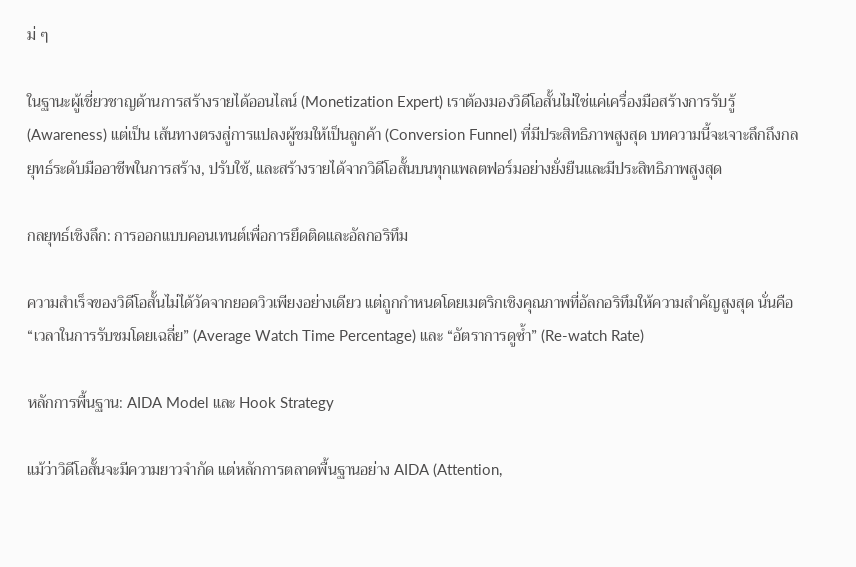ม่ ๆ

ในฐานะผู้เชี่ยวชาญด้านการสร้างรายได้ออนไลน์ (Monetization Expert) เราต้องมองวิดีโอสั้นไม่ใช่แค่เครื่องมือสร้างการรับรู้ (Awareness) แต่เป็น เส้นทางตรงสู่การแปลงผู้ชมให้เป็นลูกค้า (Conversion Funnel) ที่มีประสิทธิภาพสูงสุด บทความนี้จะเจาะลึกถึงกลยุทธ์ระดับมืออาชีพในการสร้าง, ปรับใช้, และสร้างรายได้จากวิดีโอสั้นบนทุกแพลตฟอร์มอย่างยั่งยืนและมีประสิทธิภาพสูงสุด

กลยุทธ์เชิงลึก: การออกแบบคอนเทนต์เพื่อการยึดติดและอัลกอริทึม

ความสำเร็จของวิดีโอสั้นไม่ได้วัดจากยอดวิวเพียงอย่างเดียว แต่ถูกกำหนดโดยเมตริกเชิงคุณภาพที่อัลกอริทึมให้ความสำคัญสูงสุด นั่นคือ “เวลาในการรับชมโดยเฉลี่ย” (Average Watch Time Percentage) และ “อัตราการดูซ้ำ” (Re-watch Rate)

หลักการพื้นฐาน: AIDA Model และ Hook Strategy

แม้ว่าวิดีโอสั้นจะมีความยาวจำกัด แต่หลักการตลาดพื้นฐานอย่าง AIDA (Attention,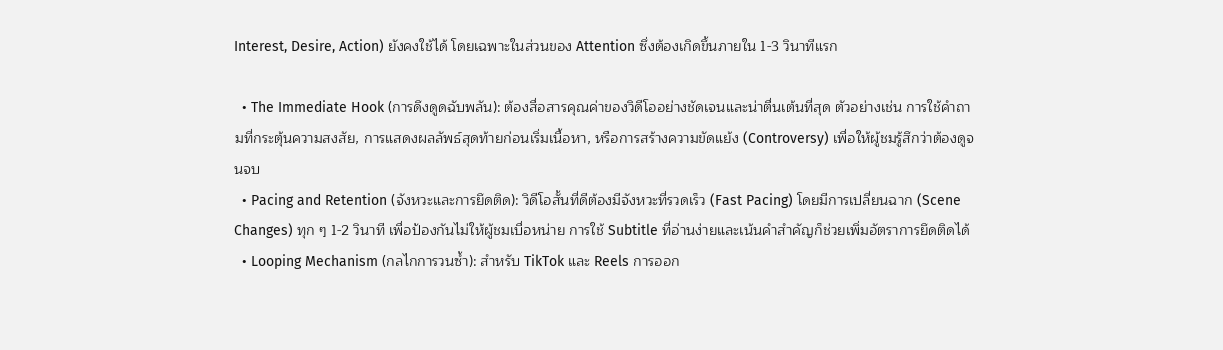Interest, Desire, Action) ยังคงใช้ได้ โดยเฉพาะในส่วนของ Attention ซึ่งต้องเกิดขึ้นภายใน 1-3 วินาทีแรก

  • The Immediate Hook (การดึงดูดฉับพลัน): ต้องสื่อสารคุณค่าของวิดีโออย่างชัดเจนและน่าตื่นเต้นที่สุด ตัวอย่างเช่น การใช้คำถามที่กระตุ้นความสงสัย, การแสดงผลลัพธ์สุดท้ายก่อนเริ่มเนื้อหา, หรือการสร้างความขัดแย้ง (Controversy) เพื่อให้ผู้ชมรู้สึกว่าต้องดูจนจบ
  • Pacing and Retention (จังหวะและการยึดติด): วิดีโอสั้นที่ดีต้องมีจังหวะที่รวดเร็ว (Fast Pacing) โดยมีการเปลี่ยนฉาก (Scene Changes) ทุก ๆ 1-2 วินาที เพื่อป้องกันไม่ให้ผู้ชมเบื่อหน่าย การใช้ Subtitle ที่อ่านง่ายและเน้นคำสำคัญก็ช่วยเพิ่มอัตราการยึดติดได้
  • Looping Mechanism (กลไกการวนซ้ำ): สำหรับ TikTok และ Reels การออก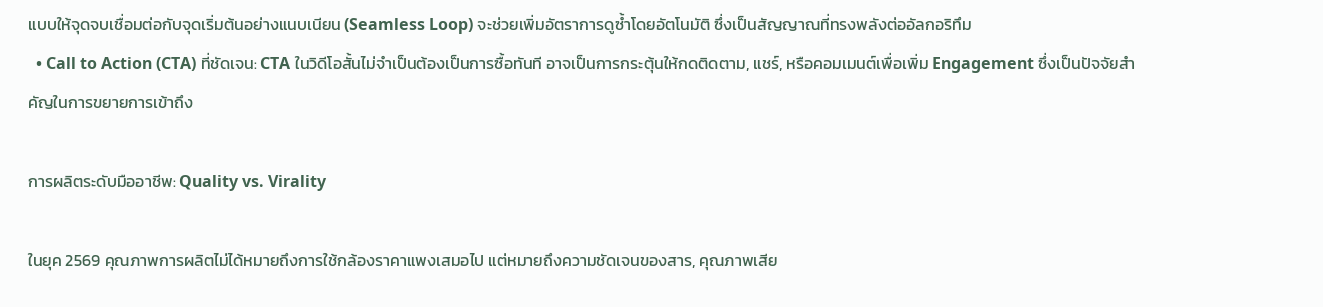แบบให้จุดจบเชื่อมต่อกับจุดเริ่มต้นอย่างแนบเนียน (Seamless Loop) จะช่วยเพิ่มอัตราการดูซ้ำโดยอัตโนมัติ ซึ่งเป็นสัญญาณที่ทรงพลังต่ออัลกอริทึม
  • Call to Action (CTA) ที่ชัดเจน: CTA ในวิดีโอสั้นไม่จำเป็นต้องเป็นการซื้อทันที อาจเป็นการกระตุ้นให้กดติดตาม, แชร์, หรือคอมเมนต์เพื่อเพิ่ม Engagement ซึ่งเป็นปัจจัยสำคัญในการขยายการเข้าถึง

การผลิตระดับมืออาชีพ: Quality vs. Virality

ในยุค 2569 คุณภาพการผลิตไม่ได้หมายถึงการใช้กล้องราคาแพงเสมอไป แต่หมายถึงความชัดเจนของสาร, คุณภาพเสีย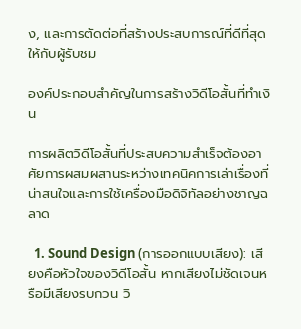ง, และการตัดต่อที่สร้างประสบการณ์ที่ดีที่สุดให้กับผู้รับชม

องค์ประกอบสำคัญในการสร้างวิดีโอสั้นที่ทำเงิน

การผลิตวิดีโอสั้นที่ประสบความสำเร็จต้องอาศัยการผสมผสานระหว่างเทคนิคการเล่าเรื่องที่น่าสนใจและการใช้เครื่องมือดิจิทัลอย่างชาญฉลาด

  1. Sound Design (การออกแบบเสียง): เสียงคือหัวใจของวิดีโอสั้น หากเสียงไม่ชัดเจนหรือมีเสียงรบกวน วิ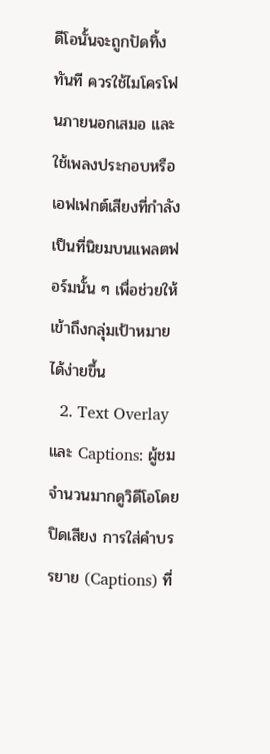ดีโอนั้นจะถูกปัดทิ้งทันที ควรใช้ไมโครโฟนภายนอกเสมอ และใช้เพลงประกอบหรือเอฟเฟกต์เสียงที่กำลังเป็นที่นิยมบนแพลตฟอร์มนั้น ๆ เพื่อช่วยให้เข้าถึงกลุ่มเป้าหมายได้ง่ายขึ้น
  2. Text Overlay และ Captions: ผู้ชมจำนวนมากดูวิดีโอโดยปิดเสียง การใส่คำบรรยาย (Captions) ที่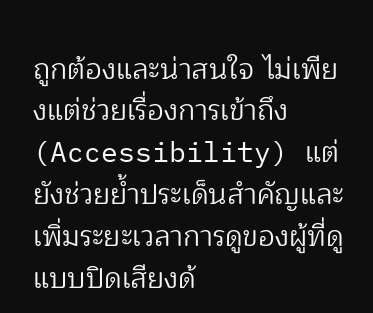ถูกต้องและน่าสนใจ ไม่เพียงแต่ช่วยเรื่องการเข้าถึง (Accessibility) แต่ยังช่วยย้ำประเด็นสำคัญและเพิ่มระยะเวลาการดูของผู้ที่ดูแบบปิดเสียงด้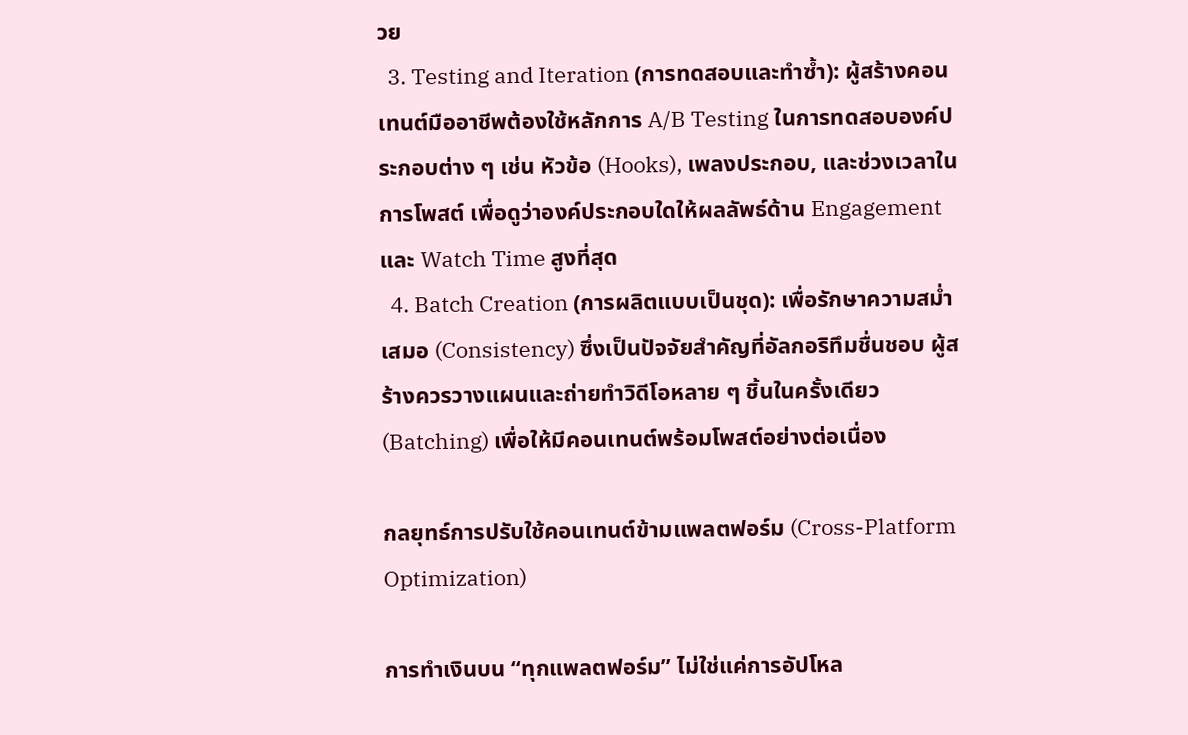วย
  3. Testing and Iteration (การทดสอบและทำซ้ำ): ผู้สร้างคอนเทนต์มืออาชีพต้องใช้หลักการ A/B Testing ในการทดสอบองค์ประกอบต่าง ๆ เช่น หัวข้อ (Hooks), เพลงประกอบ, และช่วงเวลาในการโพสต์ เพื่อดูว่าองค์ประกอบใดให้ผลลัพธ์ด้าน Engagement และ Watch Time สูงที่สุด
  4. Batch Creation (การผลิตแบบเป็นชุด): เพื่อรักษาความสม่ำเสมอ (Consistency) ซึ่งเป็นปัจจัยสำคัญที่อัลกอริทึมชื่นชอบ ผู้สร้างควรวางแผนและถ่ายทำวิดีโอหลาย ๆ ชิ้นในครั้งเดียว (Batching) เพื่อให้มีคอนเทนต์พร้อมโพสต์อย่างต่อเนื่อง

กลยุทธ์การปรับใช้คอนเทนต์ข้ามแพลตฟอร์ม (Cross-Platform Optimization)

การทำเงินบน “ทุกแพลตฟอร์ม” ไม่ใช่แค่การอัปโหล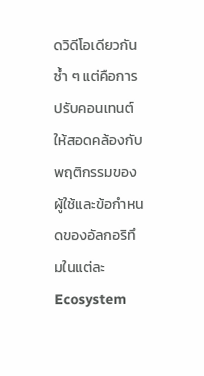ดวิดีโอเดียวกันซ้ำ ๆ แต่คือการปรับคอนเทนต์ให้สอดคล้องกับพฤติกรรมของผู้ใช้และข้อกำหนดของอัลกอริทึมในแต่ละ Ecosystem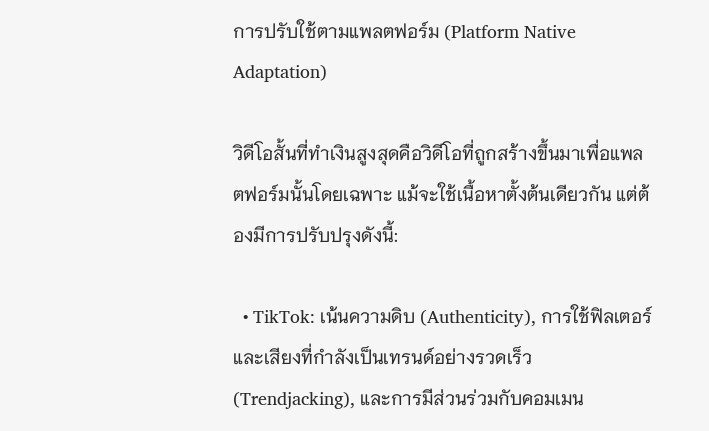การปรับใช้ตามแพลตฟอร์ม (Platform Native Adaptation)

วิดีโอสั้นที่ทำเงินสูงสุดคือวิดีโอที่ถูกสร้างขึ้นมาเพื่อแพลตฟอร์มนั้นโดยเฉพาะ แม้จะใช้เนื้อหาตั้งต้นเดียวกัน แต่ต้องมีการปรับปรุงดังนี้:

  • TikTok: เน้นความดิบ (Authenticity), การใช้ฟิลเตอร์และเสียงที่กำลังเป็นเทรนด์อย่างรวดเร็ว (Trendjacking), และการมีส่วนร่วมกับคอมเมน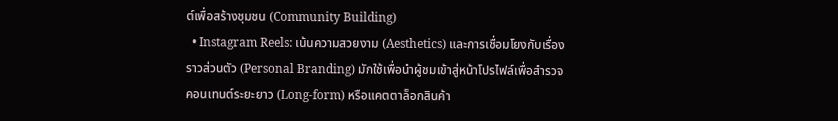ต์เพื่อสร้างชุมชน (Community Building)
  • Instagram Reels: เน้นความสวยงาม (Aesthetics) และการเชื่อมโยงกับเรื่องราวส่วนตัว (Personal Branding) มักใช้เพื่อนำผู้ชมเข้าสู่หน้าโปรไฟล์เพื่อสำรวจคอนเทนต์ระยะยาว (Long-form) หรือแคตตาล็อกสินค้า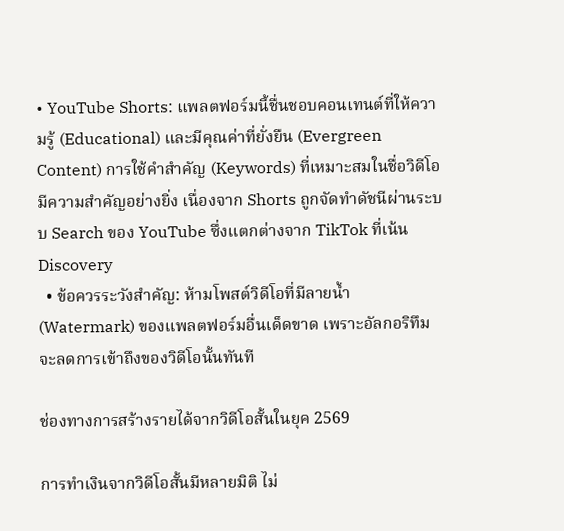• YouTube Shorts: แพลตฟอร์มนี้ชื่นชอบคอนเทนต์ที่ให้ความรู้ (Educational) และมีคุณค่าที่ยั่งยืน (Evergreen Content) การใช้คำสำคัญ (Keywords) ที่เหมาะสมในชื่อวิดีโอมีความสำคัญอย่างยิ่ง เนื่องจาก Shorts ถูกจัดทำดัชนีผ่านระบบ Search ของ YouTube ซึ่งแตกต่างจาก TikTok ที่เน้น Discovery
  • ข้อควรระวังสำคัญ: ห้ามโพสต์วิดีโอที่มีลายน้ำ (Watermark) ของแพลตฟอร์มอื่นเด็ดขาด เพราะอัลกอริทึมจะลดการเข้าถึงของวิดีโอนั้นทันที

ช่องทางการสร้างรายได้จากวิดีโอสั้นในยุค 2569

การทำเงินจากวิดีโอสั้นมีหลายมิติ ไม่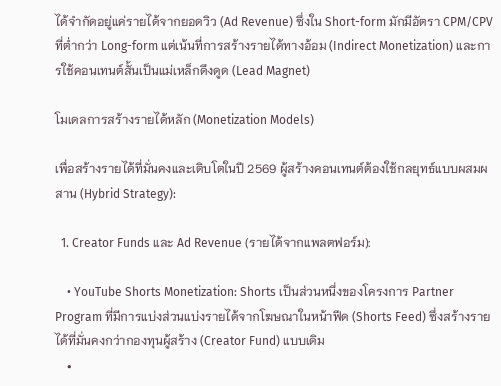ได้จำกัดอยู่แค่รายได้จากยอดวิว (Ad Revenue) ซึ่งใน Short-form มักมีอัตรา CPM/CPV ที่ต่ำกว่า Long-form แต่เน้นที่การสร้างรายได้ทางอ้อม (Indirect Monetization) และการใช้คอนเทนต์สั้นเป็นแม่เหล็กดึงดูด (Lead Magnet)

โมเดลการสร้างรายได้หลัก (Monetization Models)

เพื่อสร้างรายได้ที่มั่นคงและเติบโตในปี 2569 ผู้สร้างคอนเทนต์ต้องใช้กลยุทธ์แบบผสมผสาน (Hybrid Strategy):

  1. Creator Funds และ Ad Revenue (รายได้จากแพลตฟอร์ม):

    • YouTube Shorts Monetization: Shorts เป็นส่วนหนึ่งของโครงการ Partner Program ที่มีการแบ่งส่วนแบ่งรายได้จากโฆษณาในหน้าฟีด (Shorts Feed) ซึ่งสร้างรายได้ที่มั่นคงกว่ากองทุนผู้สร้าง (Creator Fund) แบบเดิม
    •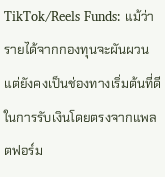TikTok/Reels Funds: แม้ว่ารายได้จากกองทุนจะผันผวน แต่ยังคงเป็นช่องทางเริ่มต้นที่ดีในการรับเงินโดยตรงจากแพลตฟอร์ม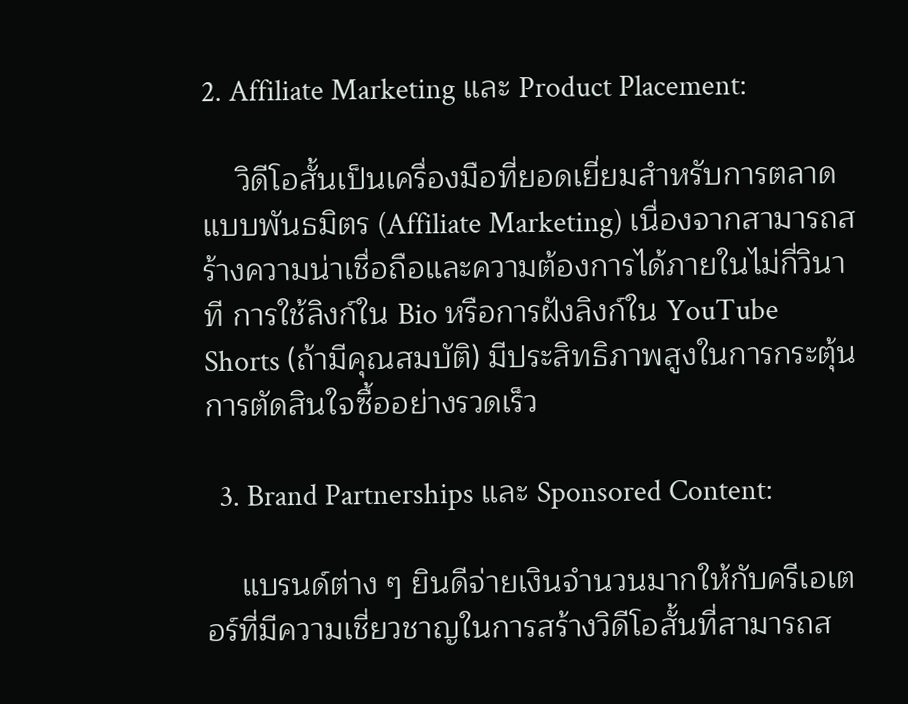2. Affiliate Marketing และ Product Placement:

    วิดีโอสั้นเป็นเครื่องมือที่ยอดเยี่ยมสำหรับการตลาดแบบพันธมิตร (Affiliate Marketing) เนื่องจากสามารถสร้างความน่าเชื่อถือและความต้องการได้ภายในไม่กี่วินาที การใช้ลิงก์ใน Bio หรือการฝังลิงก์ใน YouTube Shorts (ถ้ามีคุณสมบัติ) มีประสิทธิภาพสูงในการกระตุ้นการตัดสินใจซื้ออย่างรวดเร็ว

  3. Brand Partnerships และ Sponsored Content:

    แบรนด์ต่าง ๆ ยินดีจ่ายเงินจำนวนมากให้กับครีเอเตอร์ที่มีความเชี่ยวชาญในการสร้างวิดีโอสั้นที่สามารถส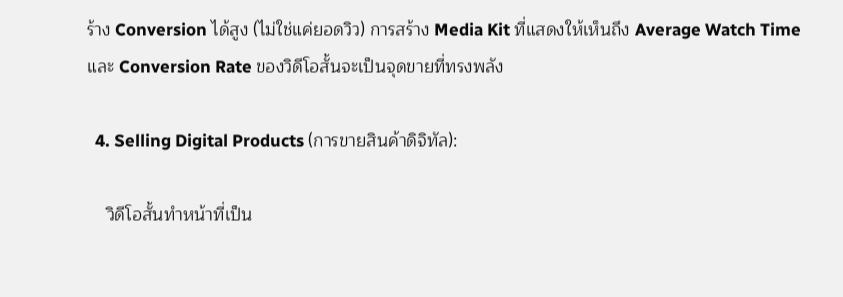ร้าง Conversion ได้สูง (ไม่ใช่แค่ยอดวิว) การสร้าง Media Kit ที่แสดงให้เห็นถึง Average Watch Time และ Conversion Rate ของวิดีโอสั้นจะเป็นจุดขายที่ทรงพลัง

  4. Selling Digital Products (การขายสินค้าดิจิทัล):

    วิดีโอสั้นทำหน้าที่เป็น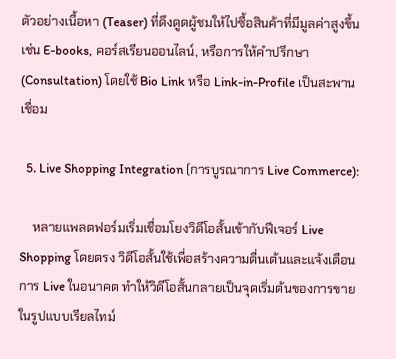ตัวอย่างเนื้อหา (Teaser) ที่ดึงดูดผู้ชมให้ไปซื้อสินค้าที่มีมูลค่าสูงขึ้น เช่น E-books, คอร์สเรียนออนไลน์, หรือการให้คำปรึกษา (Consultation) โดยใช้ Bio Link หรือ Link-in-Profile เป็นสะพานเชื่อม

  5. Live Shopping Integration (การบูรณาการ Live Commerce):

    หลายแพลตฟอร์มเริ่มเชื่อมโยงวิดีโอสั้นเข้ากับฟีเจอร์ Live Shopping โดยตรง วิดีโอสั้นใช้เพื่อสร้างความตื่นเต้นและแจ้งเตือนการ Live ในอนาคต ทำให้วิดีโอสั้นกลายเป็นจุดเริ่มต้นของการขายในรูปแบบเรียลไทม์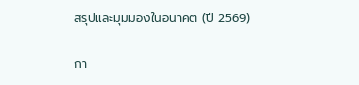สรุปและมุมมองในอนาคต (ปี 2569)

กา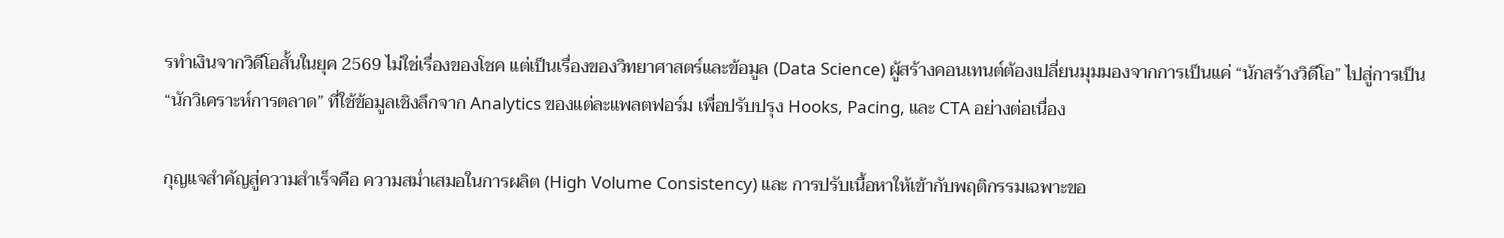รทำเงินจากวิดีโอสั้นในยุค 2569 ไม่ใช่เรื่องของโชค แต่เป็นเรื่องของวิทยาศาสตร์และข้อมูล (Data Science) ผู้สร้างคอนเทนต์ต้องเปลี่ยนมุมมองจากการเป็นแค่ “นักสร้างวิดีโอ” ไปสู่การเป็น “นักวิเคราะห์การตลาด” ที่ใช้ข้อมูลเชิงลึกจาก Analytics ของแต่ละแพลตฟอร์ม เพื่อปรับปรุง Hooks, Pacing, และ CTA อย่างต่อเนื่อง

กุญแจสำคัญสู่ความสำเร็จคือ ความสม่ำเสมอในการผลิต (High Volume Consistency) และ การปรับเนื้อหาให้เข้ากับพฤติกรรมเฉพาะขอ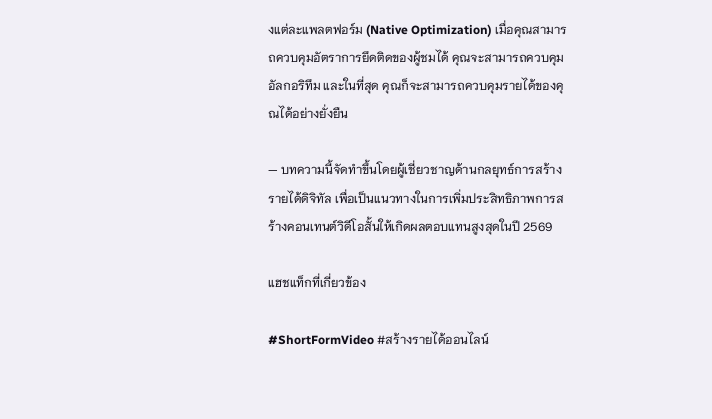งแต่ละแพลตฟอร์ม (Native Optimization) เมื่อคุณสามารถควบคุมอัตราการยึดติดของผู้ชมได้ คุณจะสามารถควบคุมอัลกอริทึม และในที่สุด คุณก็จะสามารถควบคุมรายได้ของคุณได้อย่างยั่งยืน

— บทความนี้จัดทำขึ้นโดยผู้เชี่ยวชาญด้านกลยุทธ์การสร้างรายได้ดิจิทัล เพื่อเป็นแนวทางในการเพิ่มประสิทธิภาพการสร้างคอนเทนต์วิดีโอสั้นให้เกิดผลตอบแทนสูงสุดในปี 2569

แฮชแท็กที่เกี่ยวข้อง

#ShortFormVideo #สร้างรายได้ออนไลน์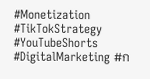#Monetization #TikTokStrategy #YouTubeShorts #DigitalMarketing #ก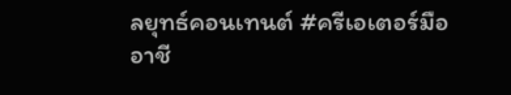ลยุทธ์คอนเทนต์ #ครีเอเตอร์มืออาชี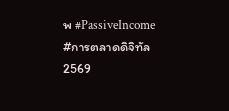พ #PassiveIncome #การตลาดดิจิทัล2569